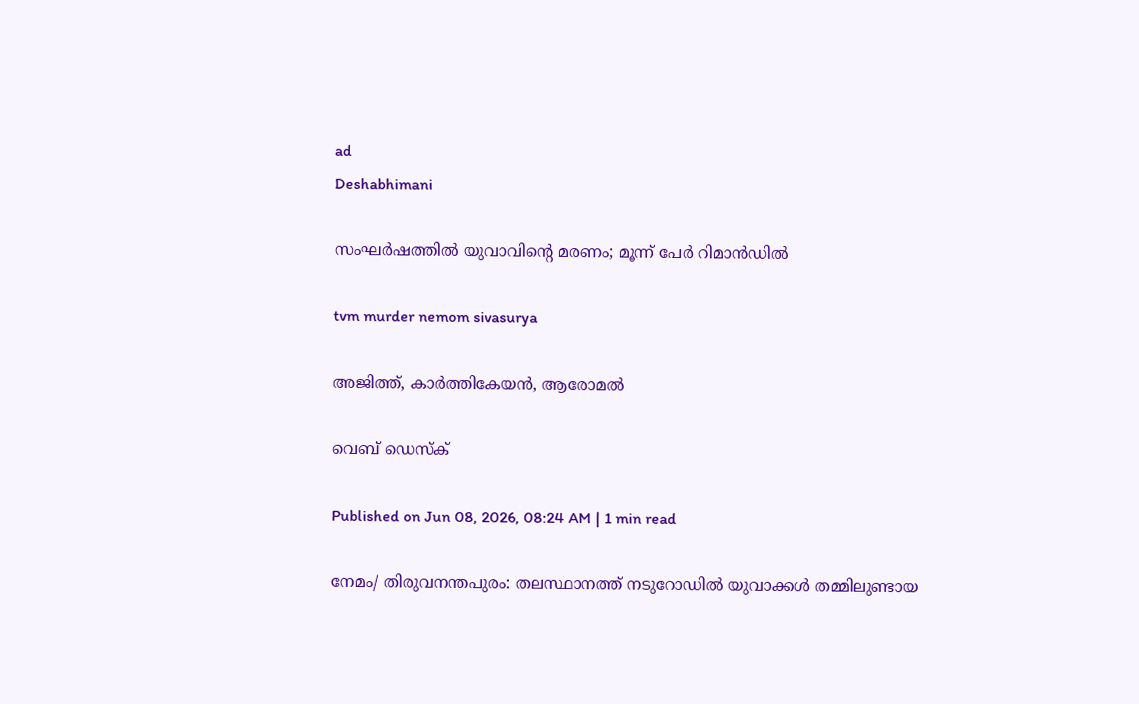ad
Deshabhimani

സംഘർഷത്തിൽ യുവാവിന്റെ മരണം; മൂന്ന് പേർ റിമാൻഡിൽ

tvm murder nemom sivasurya

അജിത്ത്, കാർത്തികേയൻ, ആരോമൽ

വെബ് ഡെസ്ക്

Published on Jun 08, 2026, 08:24 AM | 1 min read

നേമം/ തിരുവനന്തപുരം: തലസ്ഥാനത്ത് നടുറോഡിൽ യുവാക്കൾ തമ്മിലുണ്ടായ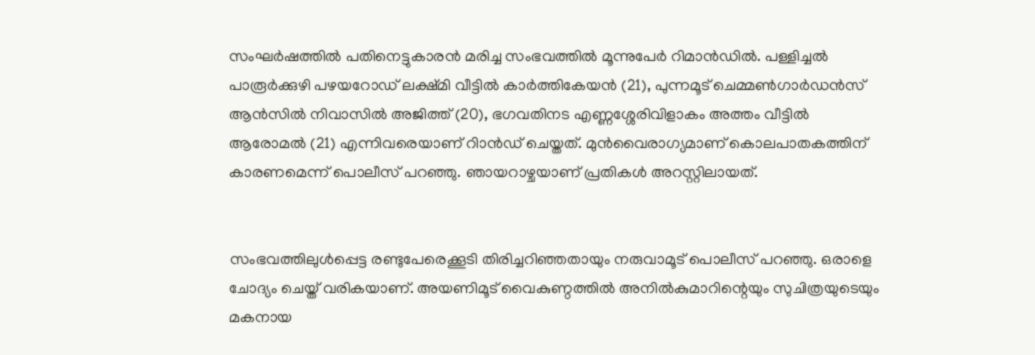സംഘർഷത്തിൽ പതിനെട്ടുകാരൻ മരിച്ച സംഭവത്തിൽ മൂന്നുപേര്‍ റിമാൻഡിൽ. പള്ളിച്ചല്‍ പാരൂര്‍ക്കുഴി പഴയറോഡ് ലക്ഷ്മി വീട്ടില്‍ കാര്‍ത്തികേയന്‍ (21), പുന്നമൂട് ചെമ്മണ്‍ഗാര്‍ഡന്‍സ് ആന്‍സില്‍ നിവാസില്‍ അജിത്ത് (20), ഭഗവതിനട എണ്ണശ്ശേരിവിളാകം അത്തം വീട്ടില്‍ ആരോമല്‍ (21) എന്നിവരെയാണ് റിാൻഡ് ചെയ്തത്. മുന്‍വൈരാഗ്യമാണ് കൊലപാതകത്തിന് കാരണമെന്ന് പൊലീസ് പറഞ്ഞു. ഞായറാഴ്ചയാണ് പ്രതികൾ അറസ്റ്റിലായത്.


സംഭവത്തിലുൾപ്പെട്ട രണ്ടുപേരെക്കൂടി തിരിച്ചറിഞ്ഞതായും നരുവാമൂട് പൊലീസ് പറഞ്ഞു. ഒരാളെ ചോദ്യം ചെയ്ത് വരികയാണ്. അയണിമൂട് വൈകുണ്ഠത്തില്‍ അനില്‍കുമാറിന്റെയും സുചിത്രയുടെയും മകനായ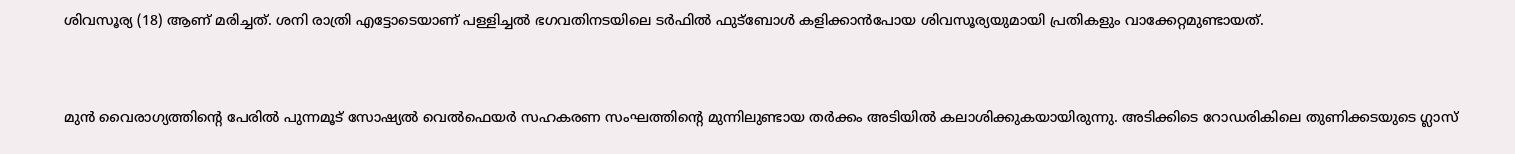ശിവസൂര്യ (18) ആണ് മരിച്ചത്. ശനി രാത്രി എട്ടോടെയാണ് പള്ളിച്ചല്‍ ഭഗവതിനടയിലെ ടര്‍ഫില്‍ ഫുട്‌ബോള്‍ കളിക്കാന്‍പോയ ശിവസൂര്യയുമായി പ്രതികളും വാക്കേറ്റമുണ്ടായത്‌.


മുന്‍ വൈരാഗ്യത്തിന്റെ പേരില്‍ പുന്നമൂട് സോഷ്യല്‍ വെല്‍ഫെയര്‍ സഹകരണ സംഘത്തിന്റെ മുന്നിലുണ്ടായ തർക്കം അടിയില്‍ കലാശിക്കുകയായിരുന്നു. അടിക്കിടെ റോഡരികിലെ തുണിക്കടയുടെ ഗ്ലാസ്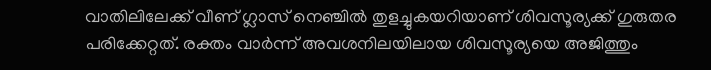വാതിലിലേക്ക്‌ വീണ് ഗ്ലാസ് നെഞ്ചിൽ തുളച്ചുകയറിയാണ്‌ ശിവസൂര്യക്ക്‌ ഗുരുതര പരിക്കേറ്റത്‌. രക്തം വാര്‍ന്ന് അവശനിലയിലായ ശിവസൂര്യയെ അജിത്തും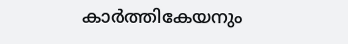കാര്‍ത്തികേയനും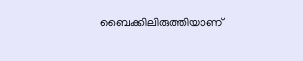ബൈക്കിലിരുത്തിയാണ്‌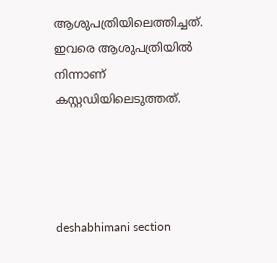ആശുപത്രിയിലെത്തിച്ചത്. ഇവരെ ആശുപത്രിയില്‍ നിന്നാണ്‌ കസ്റ്റഡിയിലെടുത്തത്‌.




deshabhimani section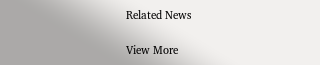Related News

View More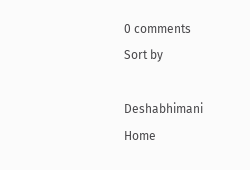0 comments
Sort by

Deshabhimani
Home